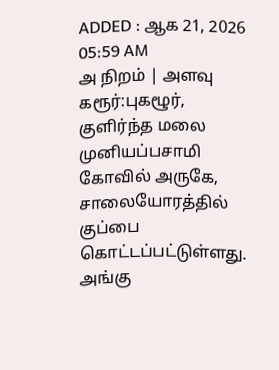ADDED : ஆக 21, 2026 05:59 AM
அ நிறம் | அளவு
கரூர்:புகழூர்,
குளிர்ந்த மலை முனியப்பசாமி கோவில் அருகே, சாலையோரத்தில் குப்பை
கொட்டப்பட்டுள்ளது. அங்கு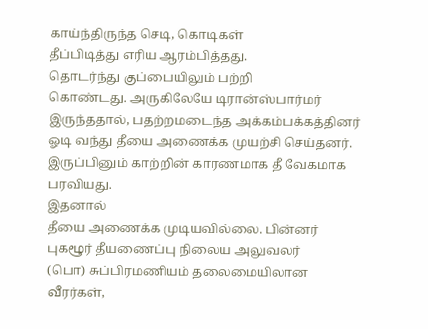காய்ந்திருந்த செடி, கொடிகள்
தீப்பிடித்து எரிய ஆரம்பித்தது.
தொடர்ந்து குப்பையிலும் பற்றி
கொண்டது. அருகிலேயே டிரான்ஸ்பார்மர் இருந்ததால், பதற்றமடைந்த அக்கம்பக்கத்தினர் ஓடி வந்து தீயை அணைக்க முயற்சி செய்தனர். இருப்பினும் காற்றின் காரணமாக தீ வேகமாக பரவியது.
இதனால்
தீயை அணைக்க முடியவில்லை. பின்னர் புகழூர் தீயணைப்பு நிலைய அலுவலர்
(பொ) சுப்பிரமணியம் தலைமையிலான வீரர்கள்,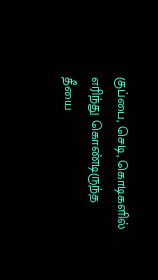குப்பை, செடி, கொடிகளில்
எரிந்து கொண்டிருந்த தீயை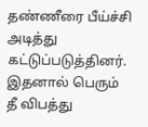தண்ணீரை பீய்ச்சி அடித்து
கட்டுப்படுத்தினர். இதனால் பெரும் தீ விபத்து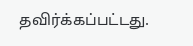தவிர்க்கப்பட்டது.